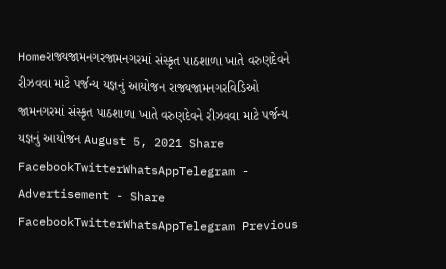Homeરાજ્યજામનગરજામનગરમાં સંસ્કૃત પાઠશાળા ખાતે વરુણદેવને રીઝવવા માટે પર્જન્ય યજ્ઞનું આયોજન રાજ્યજામનગરવિડિઓ જામનગરમાં સંસ્કૃત પાઠશાળા ખાતે વરુણદેવને રીઝવવા માટે પર્જન્ય યજ્ઞનું આયોજન August 5, 2021 Share FacebookTwitterWhatsAppTelegram - Advertisement - Share FacebookTwitterWhatsAppTelegram Previous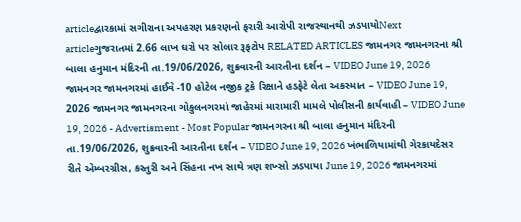articleદ્વારકામાં સગીરાના અપહરણ પ્રકરણનો ફરારી આરોપી રાજસ્થાનથી ઝડપાયોNext articleગુજરાતમાં 2.66 લાખ ઘરો પર સોલાર રૂફટોપ RELATED ARTICLES જામનગર જામનગરના શ્રી બાલા હનુમાન મંદિરની તા.19/06/2026, શુક્રવારની આરતીના દર્શન – VIDEO June 19, 2026 જામનગર જામનગરમાં હાઈવે -10 હોટેલ નજીક ટ્રકે રિક્ષાને હડફેટે લેતા અકસ્માત – VIDEO June 19, 2026 જામનગર જામનગરના ગોકુલનગરમાં જાહેરમાં મારામારી મામલે પોલીસની કાર્યવાહી – VIDEO June 19, 2026 - Advertisment - Most Popular જામનગરના શ્રી બાલા હનુમાન મંદિરની તા.19/06/2026, શુક્રવારની આરતીના દર્શન – VIDEO June 19, 2026 ખંભાળિયામાંથી ગેરકાયદેસર રીતે એમ્બરગ્રીસ, કસ્તુરી અને સિંહના નખ સાથે ત્રણ શખ્સો ઝડપાયા June 19, 2026 જામનગરમાં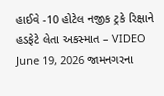હાઈવે -10 હોટેલ નજીક ટ્રકે રિક્ષાને હડફેટે લેતા અકસ્માત – VIDEO June 19, 2026 જામનગરના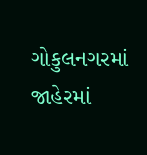ગોકુલનગરમાં જાહેરમાં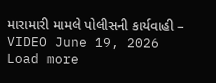મારામારી મામલે પોલીસની કાર્યવાહી – VIDEO June 19, 2026 Load more